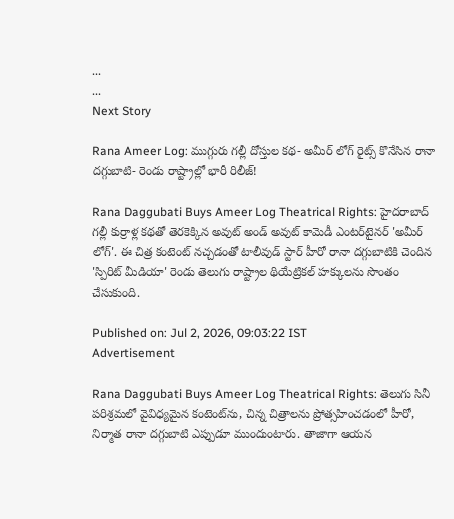...
...
Next Story

Rana Ameer Log: ముగ్గురు గల్లీ దోస్తుల కథ- అమీర్ లోగ్ రైట్స్ కొనేసిన రానా దగ్గుబాటి- రెండు రాష్ట్రాల్లో భారీ రిలీజ్!

Rana Daggubati Buys Ameer Log Theatrical Rights: హైదరాబాద్ గల్లీ కుర్రాళ్ల కథతో తెరకెక్కిన అవుట్ అండ్ అవుట్ కామెడీ ఎంటర్‌టైనర్ 'అమీర్ లోగ్'. ఈ చిత్ర కంటెంట్‌ నచ్చడంతో టాలీవుడ్ స్టార్ హీరో రానా దగ్గుబాటికి చెందిన 'స్పిరిట్ మీడియా' రెండు తెలుగు రాష్ట్రాల థియేట్రికల్ హక్కులను సొంతం చేసుకుంది.

Published on: Jul 2, 2026, 09:03:22 IST
Advertisement

Rana Daggubati Buys Ameer Log Theatrical Rights: తెలుగు సినీ పరిశ్రమలో వైవిధ్యమైన కంటెంట్‌ను, చిన్న చిత్రాలను ప్రోత్సహించడంలో హీరో, నిర్మాత రానా దగ్గుబాటి ఎప్పుడూ ముందుంటారు. తాజాగా ఆయన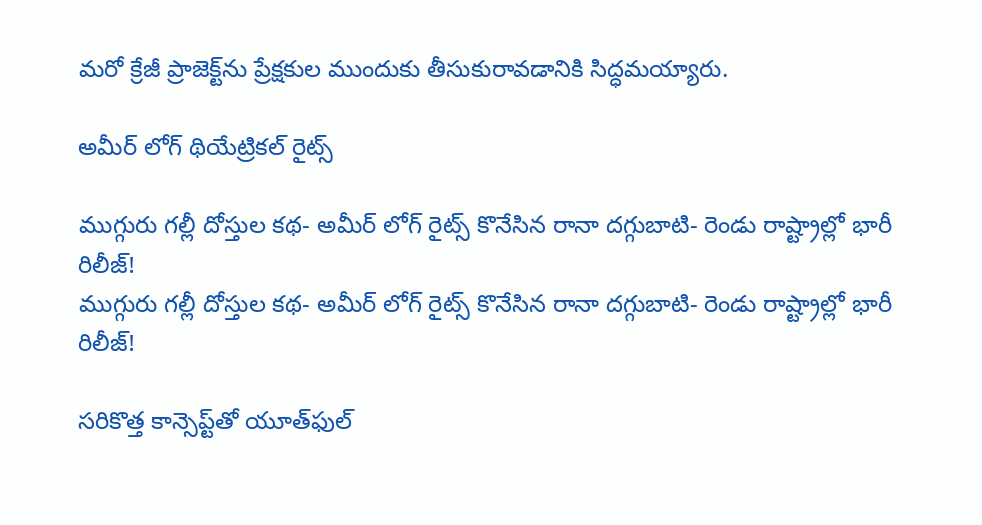మరో క్రేజీ ప్రాజెక్ట్‌ను ప్రేక్షకుల ముందుకు తీసుకురావడానికి సిద్ధమయ్యారు.

అమీర్ లోగ్ థియేట్రికల్ రైట్స్

ముగ్గురు గల్లీ దోస్తుల కథ- అమీర్ లోగ్ రైట్స్ కొనేసిన రానా దగ్గుబాటి- రెండు రాష్ట్రాల్లో భారీ రిలీజ్!
ముగ్గురు గల్లీ దోస్తుల కథ- అమీర్ లోగ్ రైట్స్ కొనేసిన రానా దగ్గుబాటి- రెండు రాష్ట్రాల్లో భారీ రిలీజ్!

సరికొత్త కాన్సెప్ట్‌తో యూత్‌ఫుల్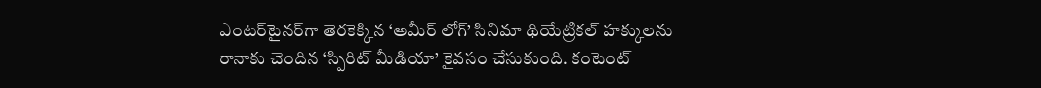ఎంటర్‌టైనర్‌గా తెరకెక్కిన ‘అమీర్ లోగ్’ సినిమా థియేట్రికల్ హక్కులను రానాకు చెందిన ‘స్పిరిట్ మీడియా’ కైవసం చేసుకుంది. కంటెంట్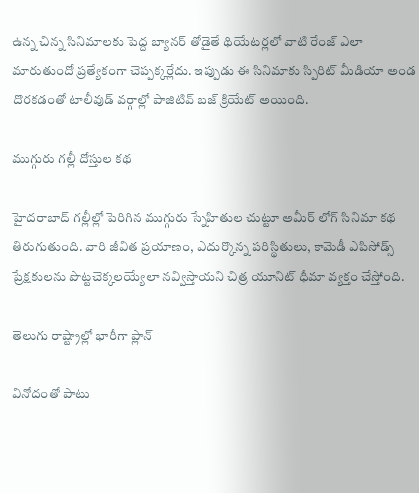ఉన్న చిన్న సినిమాలకు పెద్ద బ్యానర్ తోడైతే థియేటర్లలో వాటి రేంజ్ ఎలా మారుతుందో ప్రత్యేకంగా చెప్పక్కర్లేదు. ఇప్పుడు ఈ సినిమాకు స్పిరిట్ మీడియా అండ దొరకడంతో టాలీవుడ్ వర్గాల్లో పాజిటివ్ బజ్ క్రియేట్ అయింది.

ముగ్గురు గల్లీ దోస్తుల కథ

హైదరాబాద్ గల్లీల్లో పెరిగిన ముగ్గురు స్నేహితుల చుట్టూ అమీర్ లోగ్ సినిమా కథ తిరుగుతుంది. వారి జీవిత ప్రయాణం, ఎదుర్కొన్న పరిస్థితులు, కామెడీ ఎపిసోడ్స్ ప్రేక్షకులను పొట్టచెక్కలయ్యేలా నవ్విస్తాయని చిత్ర యూనిట్ ధీమా వ్యక్తం చేస్తోంది.

తెలుగు రాష్ట్రాల్లో భారీగా ప్లాన్

వినోదంతో పాటు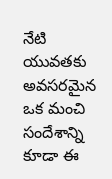నేటి యువతకు అవసరమైన ఒక మంచి సందేశాన్ని కూడా ఈ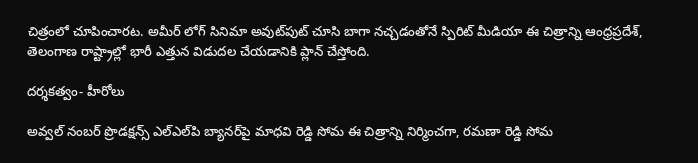చిత్రంలో చూపించారట. అమీర్ లోగ్ సినిమా అవుట్‌పుట్ చూసి బాగా నచ్చడంతోనే స్పిరిట్ మీడియా ఈ చిత్రాన్ని ఆంధ్రప్రదేశ్, తెలంగాణ రాష్ట్రాల్లో భారీ ఎత్తున విడుదల చేయడానికి ప్లాన్ చేస్తోంది.

దర్శకత్వం- హీరోలు

అవ్వల్ నంబర్ ప్రొడక్షన్స్ ఎల్ఎల్‌పి బ్యానర్‌పై మాధవి రెడ్డి సోమ ఈ చిత్రాన్ని నిర్మించగా, రమణా రెడ్డి సోమ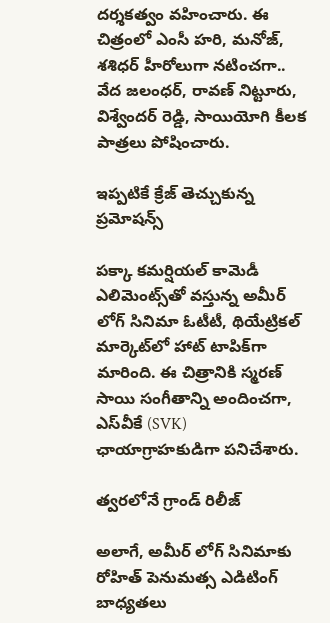దర్శకత్వం వహించారు. ఈ చిత్రంలో ఎంసీ హరి, మనోజ్, శశిధర్ హీరోలుగా నటించగా.. వేద జలంధర్, రావణ్ నిట్టూరు, విశ్వేందర్ రెడ్డి, సాయియోగి కీలక పాత్రలు పోషించారు.

ఇప్పటికే క్రేజ్ తెచ్చుకున్న ప్రమోషన్స్

పక్కా కమర్షియల్ కామెడీ ఎలిమెంట్స్‌తో వస్తున్న అమీర్ లోగ్ సినిమా ఓటీటీ, థియేట్రికల్ మార్కెట్‌లో హాట్ టాపిక్‌గా మారింది. ఈ చిత్రానికి స్మరణ్ సాయి సంగీతాన్ని అందించగా, ఎస్‌వీకే (SVK) ఛాయాగ్రాహకుడిగా పనిచేశారు.

త్వరలోనే గ్రాండ్ రిలీజ్

అలాగే, అమీర్ లోగ్ సినిమాకు రోహిత్ పెనుమత్స ఎడిటింగ్ బాధ్యతలు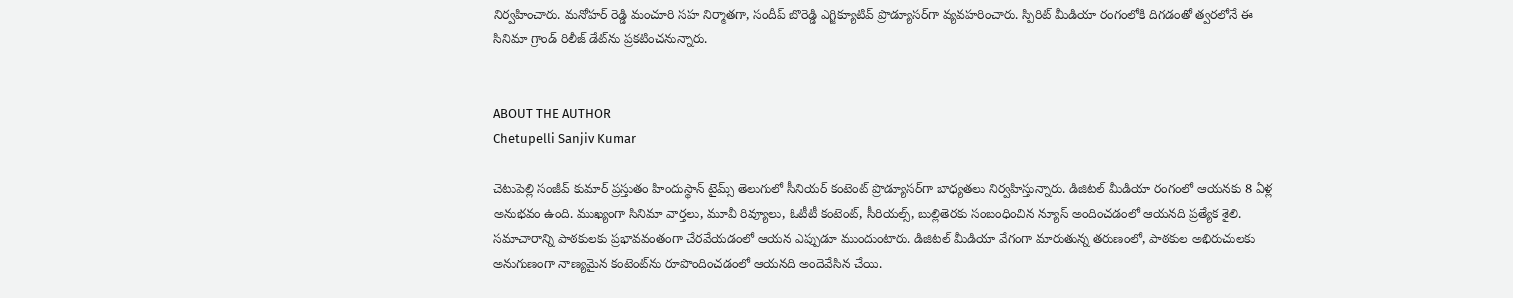నిర్వహించారు. మనోహర్ రెడ్డి మంచూరి సహ నిర్మాతగా, సందీప్ బొరెడ్డి ఎగ్జిక్యూటివ్ ప్రొడ్యూసర్‌గా వ్యవహరించారు. స్పిరిట్ మీడియా రంగంలోకి దిగడంతో త్వరలోనే ఈ సినిమా గ్రాండ్ రిలీజ్ డేట్‌ను ప్రకటించనున్నారు.


ABOUT THE AUTHOR
Chetupelli Sanjiv Kumar

చెటుపెల్లి సంజీవ్ కుమార్ ప్రస్తుతం హిందుస్థాన్ టైమ్స్ తెలుగులో సీనియర్ కంటెంట్ ప్రొడ్యూసర్‌గా బాధ్యతలు నిర్వహిస్తున్నారు. డిజిటల్ మీడియా రంగంలో ఆయనకు 8 ఏళ్ల అనుభవం ఉంది. ముఖ్యంగా సినిమా వార్తలు, మూవీ రివ్యూలు, ఓటీటీ కంటెంట్, సీరియల్స్, బుల్లితెరకు సంబంధించిన న్యూస్ అందించడంలో ఆయనది ప్రత్యేక శైలి. సమాచారాన్ని పాఠకులకు ప్రభావవంతంగా చేరవేయడంలో ఆయన ఎప్పుడూ ముందుంటారు. డిజిటల్ మీడియా వేగంగా మారుతున్న తరుణంలో, పాఠకుల అభిరుచులకు అనుగుణంగా నాణ్యమైన కంటెంట్‌ను రూపొందించడంలో ఆయనది అందెవేసిన చేయి.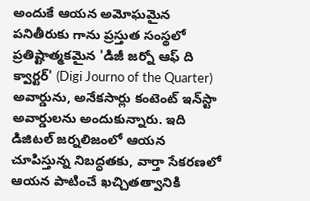అందుకే ఆయన అమోఘమైన పనితీరుకు గాను ప్రస్తుత సంస్థలో ప్రతిష్టాత్మకమైన 'డిజీ జర్నో ఆఫ్ ది క్వార్టర్' (Digi Journo of the Quarter) అవార్డును, అనేకసార్లు కంటెంట్ ఇన్‌స్టా అవార్డులను అందుకున్నారు. ఇది డిజిటల్ జర్నలిజంలో ఆయన చూపిస్తున్న నిబద్ధతకు, వార్తా సేకరణలో ఆయన పాటించే ఖచ్చితత్వానికి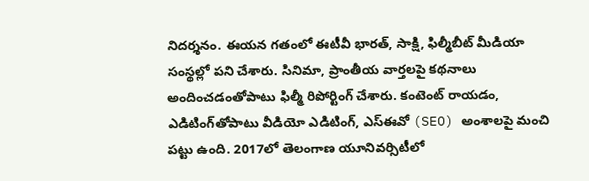నిదర్శనం. ఈయన గతంలో ఈటీవీ భారత్, సాక్షి, ఫిల్మీబీట్ మీడియా సంస్థల్లో పని చేశారు. సినిమా, ప్రాంతీయ వార్తలపై కథనాలు అందించడంతోపాటు ఫిల్మీ రిపోర్టింగ్ చేశారు. కంటెంట్ రాయడం, ఎడిటింగ్‌తోపాటు వీడియో ఎడిటింగ్, ఎస్‌ఈవో (SEO) అంశాలపై మంచి పట్టు ఉంది. 2017లో తెలంగాణ యూనివర్సిటీలో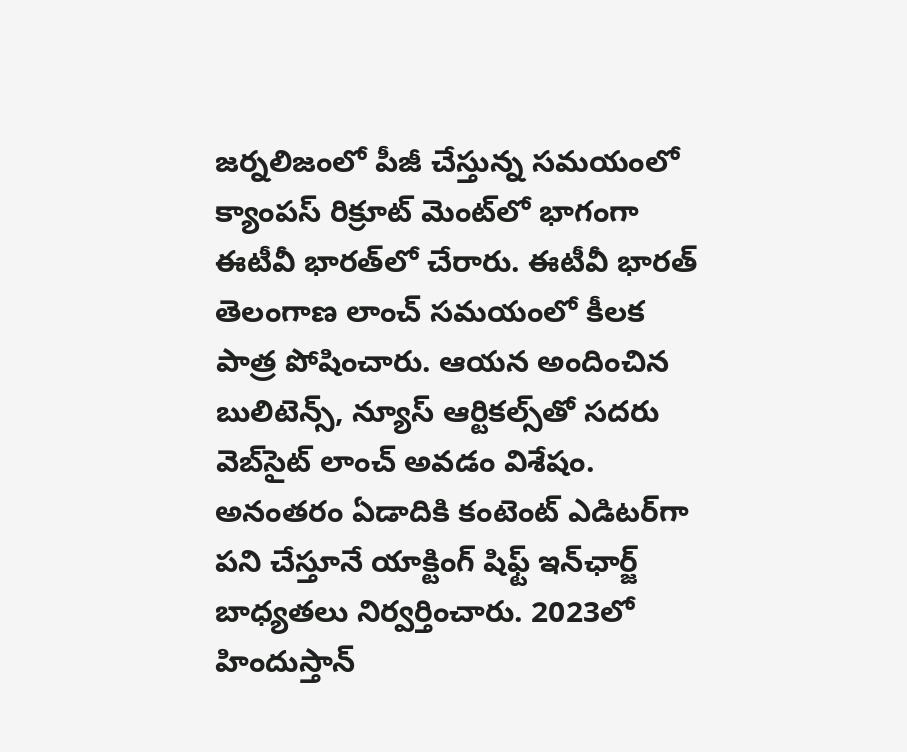జర్నలిజంలో పీజీ చేస్తున్న సమయంలో క్యాంపస్ రిక్రూట్ మెంట్‌లో భాగంగా ఈటీవీ భారత్‌లో చేరారు. ఈటీవీ భారత్ తెలంగాణ లాంచ్ సమయంలో కీలక పాత్ర పోషించారు. ఆయన అందించిన బులిటెన్స్, న్యూస్ ఆర్టికల్స్‌తో సదరు వెబ్‌సైట్ లాంచ్ అవడం విశేషం. అనంతరం ఏడాదికి కంటెంట్ ఎడిటర్‌గా పని చేస్తూనే యాక్టింగ్ షిఫ్ట్ ఇన్‌ఛార్జ్ బాధ్యతలు నిర్వర్తించారు. 2023లో హిందుస్తాన్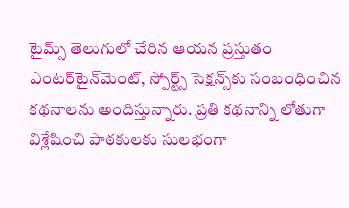టైమ్స్ తెలుగులో చేరిన ఆయన ప్రస్తుతం ఎంటర్‌టైన్‌మెంట్, స్పోర్ట్స్ సెక్షన్స్‌కు సంబంధించిన కథనాలను అందిస్తున్నారు. ప్రతి కథనాన్ని లోతుగా విశ్లేషించి పాఠకులకు సులభంగా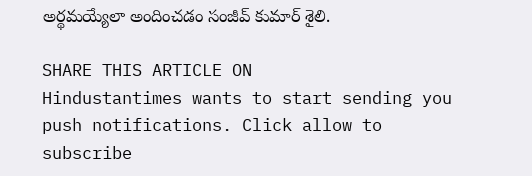అర్థమయ్యేలా అందించడం సంజీవ్ కుమార్ శైలి.

SHARE THIS ARTICLE ON
Hindustantimes wants to start sending you push notifications. Click allow to subscribe